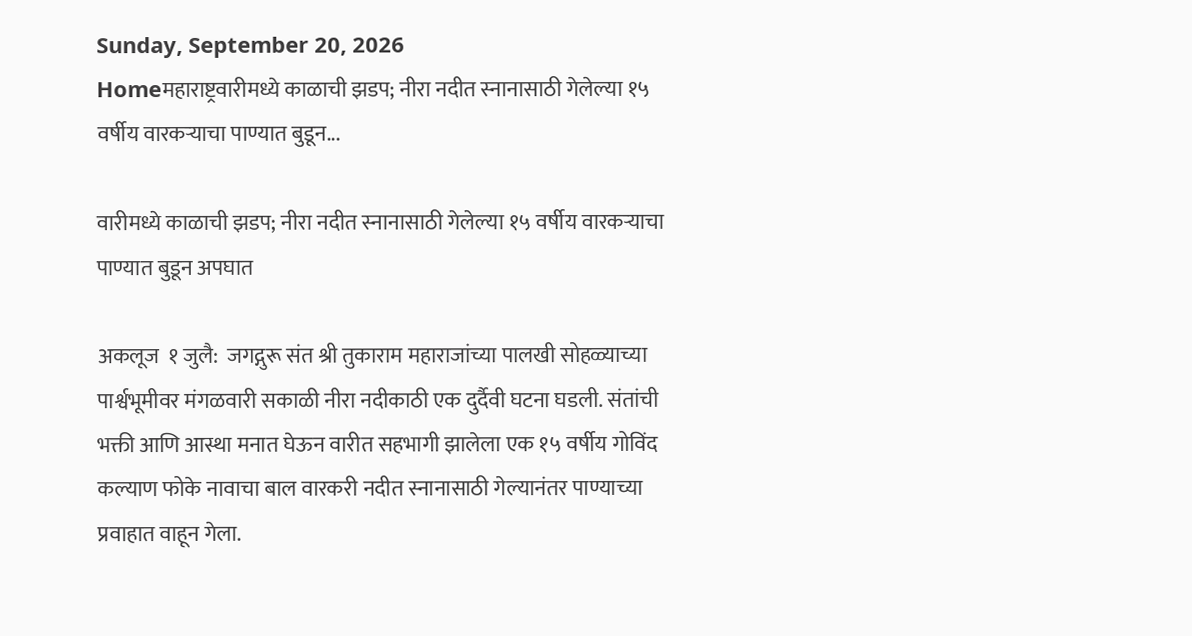Sunday, September 20, 2026
Homeमहाराष्ट्रवारीमध्ये काळाची झडप; नीरा नदीत स्नानासाठी गेलेल्या १५ वर्षीय वारकऱ्याचा पाण्यात बुडून...

वारीमध्ये काळाची झडप; नीरा नदीत स्नानासाठी गेलेल्या १५ वर्षीय वारकऱ्याचा पाण्यात बुडून अपघात

अकलूज  १ जुलै:  जगद्गुरू संत श्री तुकाराम महाराजांच्या पालखी सोहळ्याच्या पार्श्वभूमीवर मंगळवारी सकाळी नीरा नदीकाठी एक दुर्दैवी घटना घडली. संतांची भक्ती आणि आस्था मनात घेऊन वारीत सहभागी झालेला एक १५ वर्षीय गोविंद कल्याण फोके नावाचा बाल वारकरी नदीत स्नानासाठी गेल्यानंतर पाण्याच्या प्रवाहात वाहून गेला.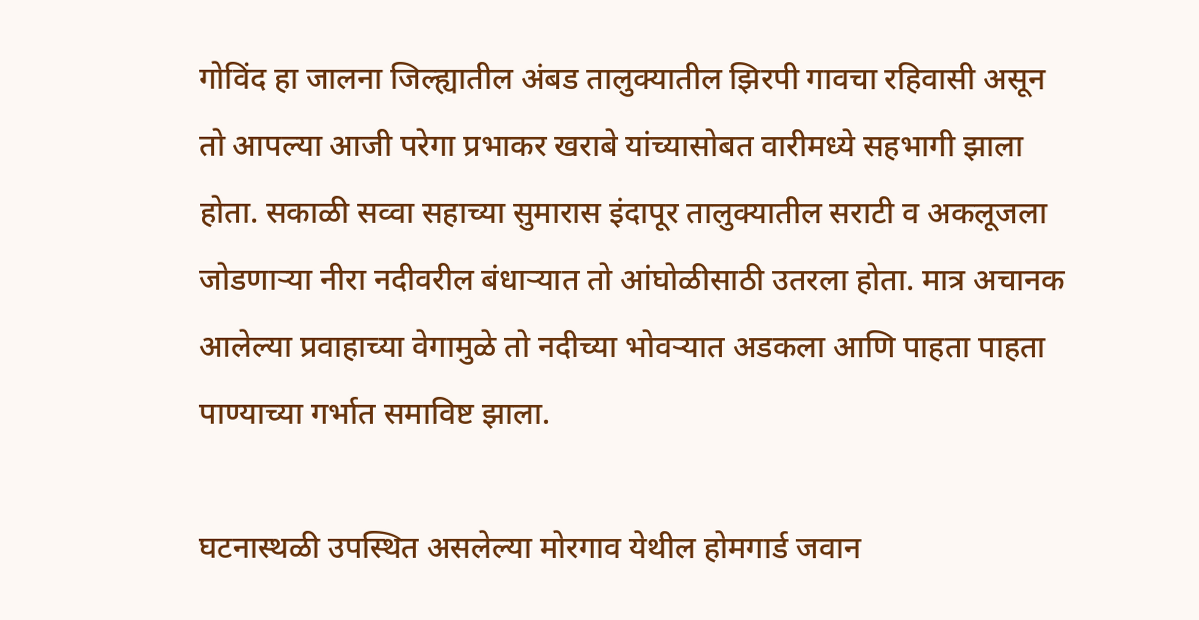गोविंद हा जालना जिल्ह्यातील अंबड तालुक्यातील झिरपी गावचा रहिवासी असून तो आपल्या आजी परेगा प्रभाकर खराबे यांच्यासोबत वारीमध्ये सहभागी झाला होता. सकाळी सव्वा सहाच्या सुमारास इंदापूर तालुक्यातील सराटी व अकलूजला जोडणाऱ्या नीरा नदीवरील बंधाऱ्यात तो आंघोळीसाठी उतरला होता. मात्र अचानक आलेल्या प्रवाहाच्या वेगामुळे तो नदीच्या भोवऱ्यात अडकला आणि पाहता पाहता पाण्याच्या गर्भात समाविष्ट झाला.

घटनास्थळी उपस्थित असलेल्या मोरगाव येथील होमगार्ड जवान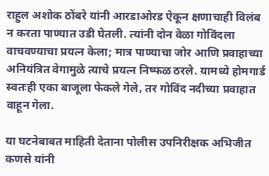राहुल अशोक ठोंबरे यांनी आरडाओरड ऐकून क्षणाचाही विलंब न करता पाण्यात उडी घेतली. त्यांनी दोन वेळा गोविंदला वाचवण्याचा प्रयत्न केला; मात्र पाण्याचा जोर आणि प्रवाहाच्या अनियंत्रित वेगामुळे त्याचे प्रयत्न निष्फळ ठरले. यामध्ये होमगार्ड स्वतःही एका बाजूला फेकले गेले, तर गोविंद नदीच्या प्रवाहात वाहून गेला.

या घटनेबाबत माहिती देताना पोलीस उपनिरीक्षक अभिजीत कणसे यांनी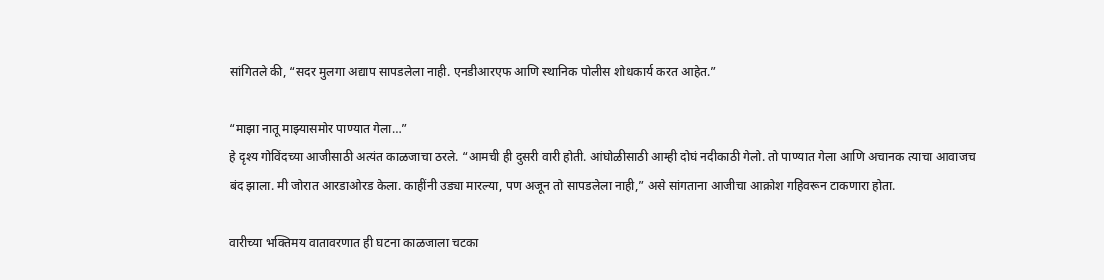सांगितले की, “सदर मुलगा अद्याप सापडलेला नाही. एनडीआरएफ आणि स्थानिक पोलीस शोधकार्य करत आहेत.”

“माझा नातू माझ्यासमोर पाण्यात गेला…”
हे दृश्य गोविंदच्या आजीसाठी अत्यंत काळजाचा ठरले. “आमची ही दुसरी वारी होती. आंघोळीसाठी आम्ही दोघं नदीकाठी गेलो. तो पाण्यात गेला आणि अचानक त्याचा आवाजच बंद झाला. मी जोरात आरडाओरड केला. काहींनी उड्या मारल्या, पण अजून तो सापडलेला नाही,” असे सांगताना आजीचा आक्रोश गहिवरून टाकणारा होता.

वारीच्या भक्तिमय वातावरणात ही घटना काळजाला चटका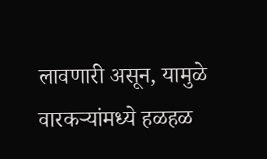लावणारी असून, यामुळे वारकऱ्यांमध्ये हळहळ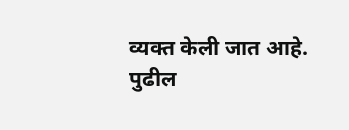व्यक्त केली जात आहे.
पुढील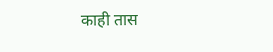काही तास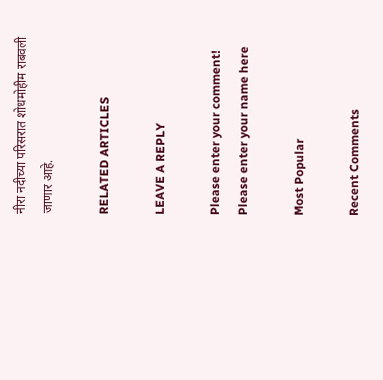नीरा नदीच्या परिसरात शोधमोहीम राबवली जाणार आहे.

RELATED ARTICLES

LEAVE A REPLY

Please enter your comment!
Please enter your name here

Most Popular

Recent Comments